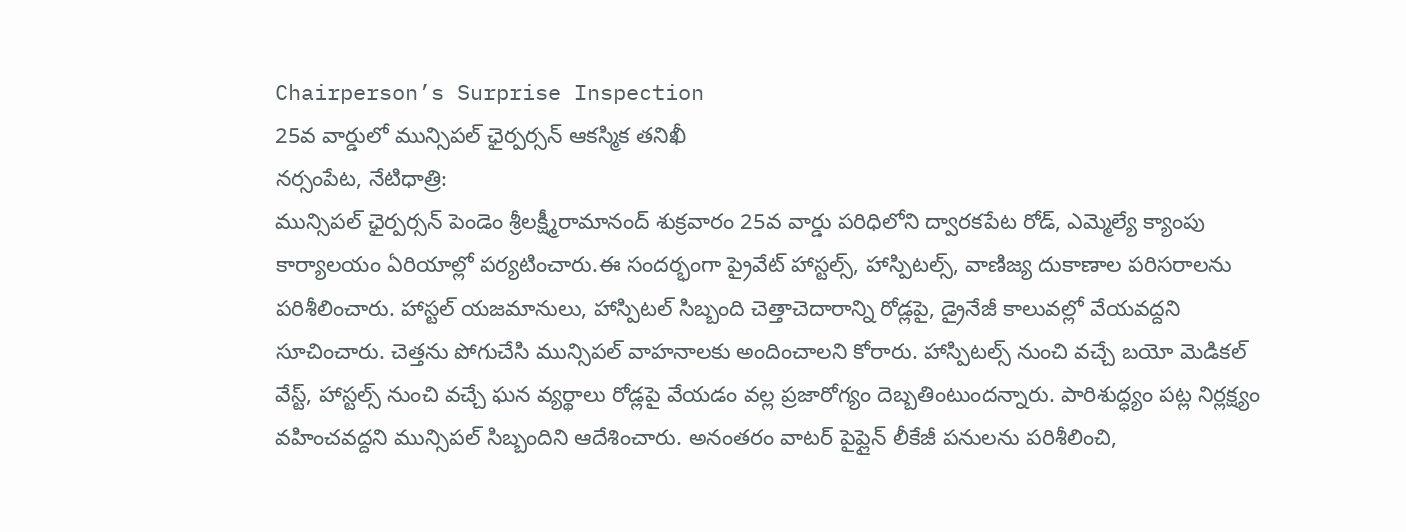Chairperson’s Surprise Inspection
25వ వార్డులో మున్సిపల్ ఛైర్పర్సన్ ఆకస్మిక తనిఖీ
నర్సంపేట, నేటిధాత్రి:
మున్సిపల్ ఛైర్పర్సన్ పెండెం శ్రీలక్ష్మీరామానంద్ శుక్రవారం 25వ వార్డు పరిధిలోని ద్వారకపేట రోడ్, ఎమ్మెల్యే క్యాంపు కార్యాలయం ఏరియాల్లో పర్యటించారు.ఈ సందర్భంగా ప్రైవేట్ హాస్టల్స్, హాస్పిటల్స్, వాణిజ్య దుకాణాల పరిసరాలను పరిశీలించారు. హాస్టల్ యజమానులు, హాస్పిటల్ సిబ్బంది చెత్తాచెదారాన్ని రోడ్లపై, డ్రైనేజీ కాలువల్లో వేయవద్దని సూచించారు. చెత్తను పోగుచేసి మున్సిపల్ వాహనాలకు అందించాలని కోరారు. హాస్పిటల్స్ నుంచి వచ్చే బయో మెడికల్ వేస్ట్, హాస్టల్స్ నుంచి వచ్చే ఘన వ్యర్థాలు రోడ్లపై వేయడం వల్ల ప్రజారోగ్యం దెబ్బతింటుందన్నారు. పారిశుద్ధ్యం పట్ల నిర్లక్ష్యం వహించవద్దని మున్సిపల్ సిబ్బందిని ఆదేశించారు. అనంతరం వాటర్ పైప్లైన్ లీకేజీ పనులను పరిశీలించి,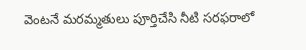వెంటనే మరమ్మతులు పూర్తిచేసి నీటి సరఫరాలో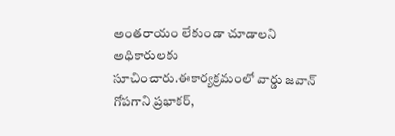అంతరాయం లేకుండా చూడాలని అధికారులకు సూచించారు.ఈకార్యక్రమంలో వార్డు జవాన్ గోపగాని ప్రభాకర్,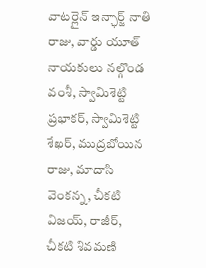వాటర్లైన్ ఇన్ఛార్జ్ నాతి రాజు, వార్డు యూత్ నాయకులు నల్గొండ వంశీ, స్వామిశెట్టి ప్రభాకర్, స్వామిశెట్టి శేఖర్, ముద్రబోయిన రాజు, మాదాసి వెంకన్న, చీకటి విజయ్, రాజీర్, చీకటి శివమణి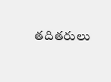తదితరులు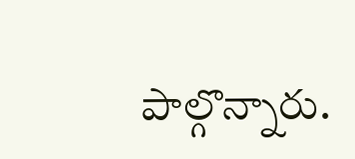పాల్గొన్నారు.